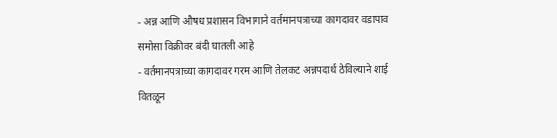- अन्न आणि औषध प्रशासन विभागाने वर्तमानपत्राच्या कागदावर वडापाव समोसा विक्रीवर बंदी घातली आहे
- वर्तमानपत्राच्या कागदावर गरम आणि तेलकट अन्नपदार्थ ठेविल्याने शाई वितळून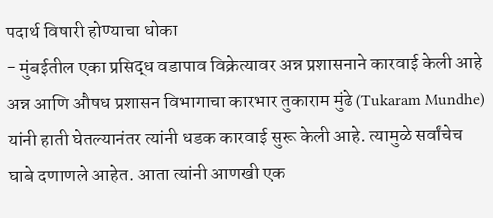पदार्थ विषारी होण्याचा धोका
- मुंबईतील एका प्रसिद्ध वडापाव विक्रेत्यावर अन्न प्रशासनाने कारवाई केली आहे
अन्न आणि औषध प्रशासन विभागाचा कारभार तुकाराम मुंढे (Tukaram Mundhe) यांनी हाती घेतल्यानंतर त्यांनी धडक कारवाई सुरू केली आहे. त्यामुळे सर्वांचेच घाबे दणाणले आहेत. आता त्यांनी आणखी एक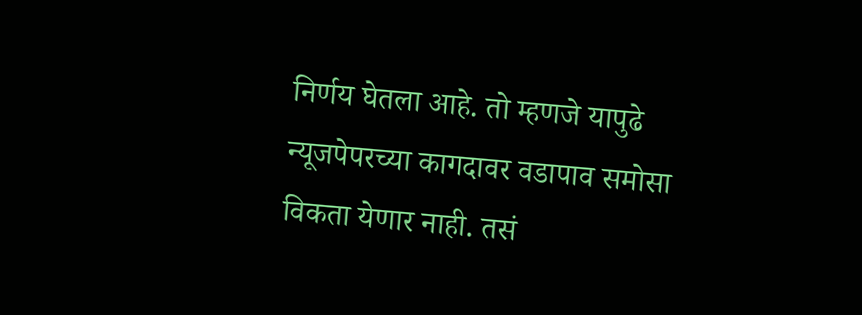निर्णय घेतला आहे. तो म्हणजे यापुढे न्यूजपेपरच्या कागदावर वडापाव समोसा विकता येणार नाही. तसं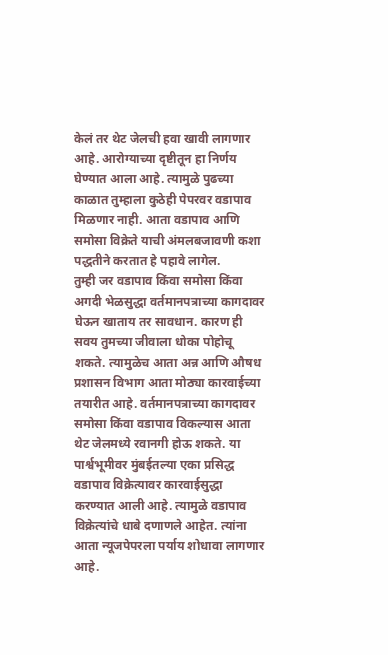केलं तर थेट जेलची हवा खावी लागणार आहे. आरोग्याच्या दृष्टीतून हा निर्णय घेण्यात आला आहे. त्यामुळे पुढच्या काळात तुम्हाला कुठेही पेपरवर वडापाव मिळणार नाही. आता वडापाव आणि समोसा विक्रेते याची अंमलबजावणी कशा पद्धतीने करतात हे पहावे लागेल.
तुम्ही जर वडापाव किंवा समोसा किंवा अगदी भेळसुद्धा वर्तमानपत्राच्या कागदावर घेऊन खाताय तर सावधान. कारण ही सवय तुमच्या जीवाला धोका पोहोचू शकते. त्यामुळेच आता अन्न आणि औषध प्रशासन विभाग आता मोठ्या कारवाईच्या तयारीत आहे. वर्तमानपत्राच्या कागदावर समोसा किंवा वडापाव विकल्यास आता थेट जेलमध्ये रवानगी होऊ शकते. या पार्श्वभूमीवर मुंबईतल्या एका प्रसिद्ध वडापाव विक्रेत्यावर कारवाईसुद्धा करण्यात आली आहे. त्यामुळे वडापाव विक्रेत्यांचे धाबे दणाणले आहेत. त्यांना आता न्यूजपेपरला पर्याय शोधावा लागणार आहे.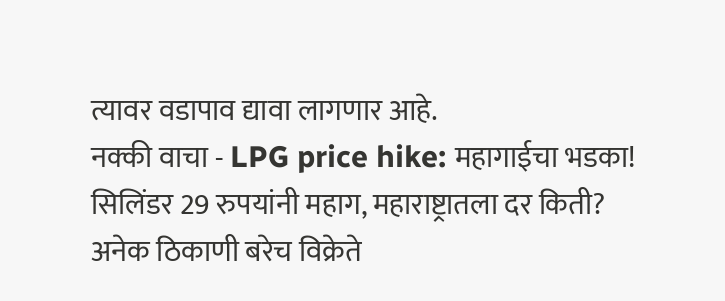त्यावर वडापाव द्यावा लागणार आहे.
नक्की वाचा - LPG price hike: महागाईचा भडका! सिलिंडर 29 रुपयांनी महाग, महाराष्ट्रातला दर किती?
अनेक ठिकाणी बरेच विक्रेते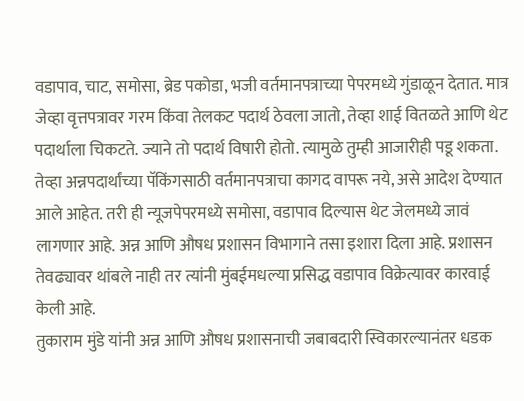वडापाव, चाट, समोसा, ब्रेड पकोडा, भजी वर्तमानपत्राच्या पेपरमध्ये गुंडाळून देतात. मात्र जेव्हा वृत्तपत्रावर गरम किंवा तेलकट पदार्थ ठेवला जातो, तेव्हा शाई वितळते आणि थेट पदार्थाला चिकटते. ज्याने तो पदार्थ विषारी होतो. त्यामुळे तुम्ही आजारीही पडू शकता. तेव्हा अन्नपदार्थांच्या पॅकिंगसाठी वर्तमानपत्राचा कागद वापरू नये, असे आदेश देण्यात आले आहेत. तरी ही न्यूजपेपरमध्ये समोसा, वडापाव दिल्यास थेट जेलमध्ये जावं लागणार आहे. अन्न आणि औषध प्रशासन विभागाने तसा इशारा दिला आहे. प्रशासन तेवढ्यावर थांबले नाही तर त्यांनी मुंबईमधल्या प्रसिद्ध वडापाव विक्रेत्यावर कारवाई केली आहे.
तुकाराम मुंडे यांनी अन्न आणि औषध प्रशासनाची जबाबदारी स्विकारल्यानंतर धडक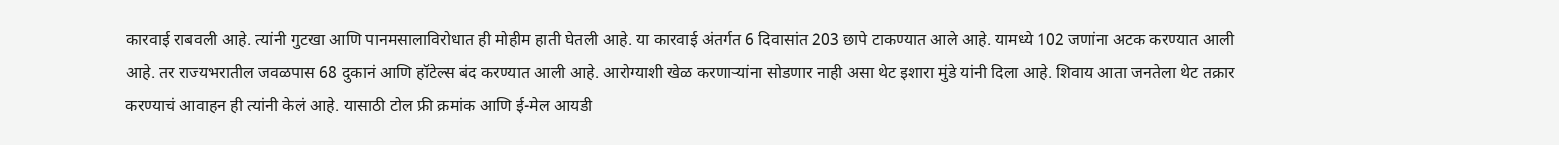कारवाई राबवली आहे. त्यांनी गुटखा आणि पानमसालाविरोधात ही मोहीम हाती घेतली आहे. या कारवाई अंतर्गत 6 दिवासांत 203 छापे टाकण्यात आले आहे. यामध्ये 102 जणांना अटक करण्यात आली आहे. तर राज्यभरातील जवळपास 68 दुकानं आणि हॉटेल्स बंद करण्यात आली आहे. आरोग्याशी खेळ करणाऱ्यांना सोडणार नाही असा थेट इशारा मुंडे यांनी दिला आहे. शिवाय आता जनतेला थेट तक्रार करण्याचं आवाहन ही त्यांनी केलं आहे. यासाठी टोल फ्री क्रमांक आणि ई-मेल आयडी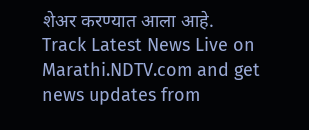शेअर करण्यात आला आहे.
Track Latest News Live on Marathi.NDTV.com and get news updates from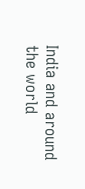India and around the world